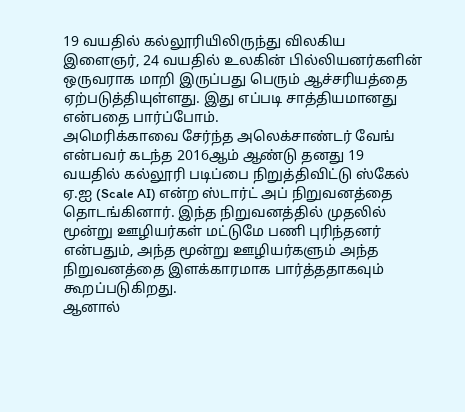19 வயதில் கல்லூரியிலிருந்து விலகிய இளைஞர், 24 வயதில் உலகின் பில்லியனர்களின் ஒருவராக மாறி இருப்பது பெரும் ஆச்சரியத்தை ஏற்படுத்தியுள்ளது. இது எப்படி சாத்தியமானது என்பதை பார்ப்போம்.
அமெரிக்காவை சேர்ந்த அலெக்சாண்டர் வேங் என்பவர் கடந்த 2016ஆம் ஆண்டு தனது 19 வயதில் கல்லூரி படிப்பை நிறுத்திவிட்டு ஸ்கேல் ஏ.ஐ (Scale AI) என்ற ஸ்டார்ட் அப் நிறுவனத்தை தொடங்கினார். இந்த நிறுவனத்தில் முதலில் மூன்று ஊழியர்கள் மட்டுமே பணி புரிந்தனர் என்பதும், அந்த மூன்று ஊழியர்களும் அந்த நிறுவனத்தை இளக்காரமாக பார்த்ததாகவும் கூறப்படுகிறது.
ஆனால்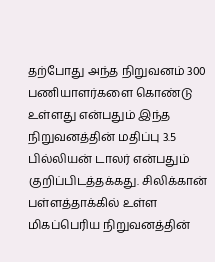தற்போது அந்த நிறுவனம் 300 பணியாளர்களை கொண்டு உள்ளது என்பதும் இந்த நிறுவனத்தின் மதிப்பு 3.5 பில்லியன் டாலர் என்பதும் குறிப்பிடத்தக்கது. சிலிக்கான் பள்ளத்தாக்கில் உள்ள மிகப்பெரிய நிறுவனத்தின்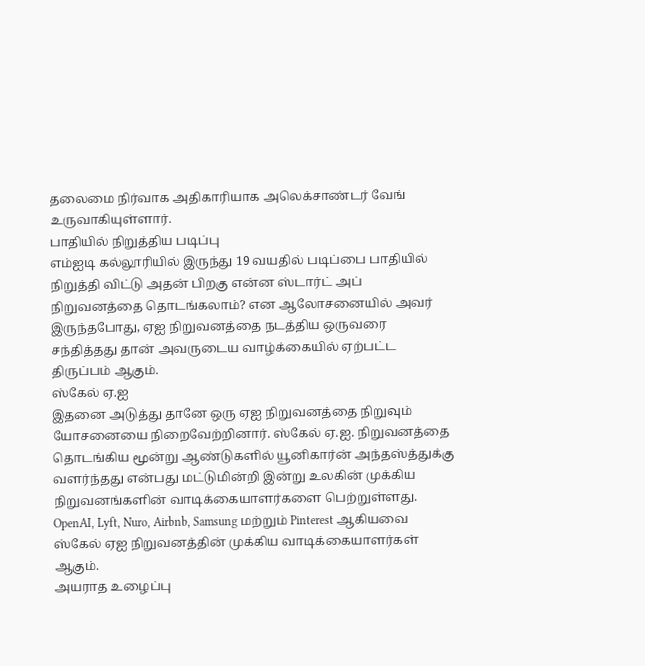தலைமை நிர்வாக அதிகாரியாக அலெக்சாண்டர் வேங் உருவாகியுள்ளார்.
பாதியில் நிறுத்திய படிப்பு
எம்ஐடி கல்லூரியில் இருந்து 19 வயதில் படிப்பை பாதியில் நிறுத்தி விட்டு அதன் பிறகு என்ன ஸ்டார்ட் அப் நிறுவனத்தை தொடங்கலாம்? என ஆலோசனையில் அவர் இருந்தபோது, ஏஐ நிறுவனத்தை நடத்திய ஒருவரை சந்தித்தது தான் அவருடைய வாழ்க்கையில் ஏற்பட்ட திருப்பம் ஆகும்.
ஸ்கேல் ஏ.ஐ
இதனை அடுத்து தானே ஒரு ஏஐ நிறுவனத்தை நிறுவும் யோசனையை நிறைவேற்றினார். ஸ்கேல் ஏ.ஐ. நிறுவனத்தை தொடங்கிய மூன்று ஆண்டுகளில் யூனிகார்ன் அந்தஸ்த்துக்கு வளர்ந்தது என்பது மட்டுமின்றி இன்று உலகின் முக்கிய நிறுவனங்களின் வாடிக்கையாளர்களை பெற்றுள்ளது. OpenAI, Lyft, Nuro, Airbnb, Samsung மற்றும் Pinterest ஆகியவை ஸ்கேல் ஏஐ நிறுவனத்தின் முக்கிய வாடிக்கையாளர்கள் ஆகும்.
அயராத உழைப்பு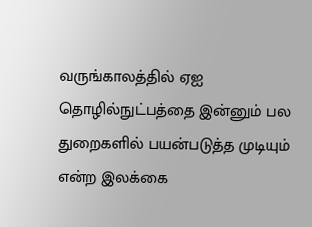வருங்காலத்தில் ஏஐ தொழில்நுட்பத்தை இன்னும் பல துறைகளில் பயன்படுத்த முடியும் என்ற இலக்கை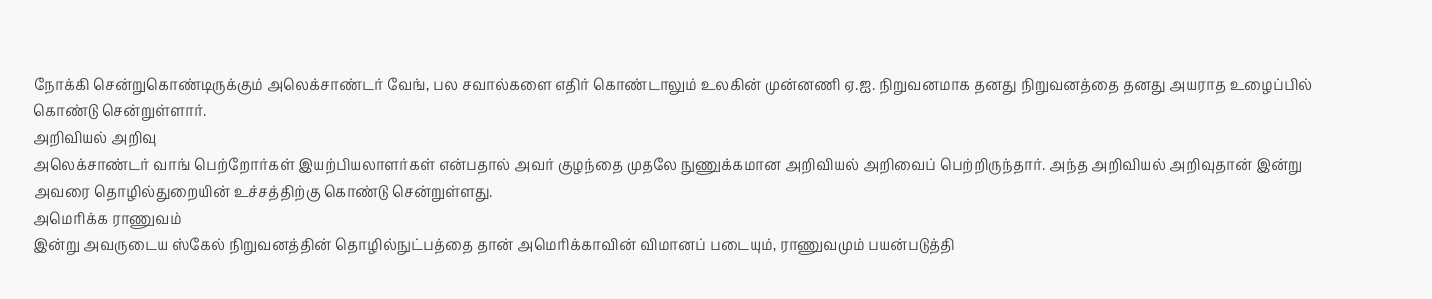நோக்கி சென்றுகொண்டிருக்கும் அலெக்சாண்டர் வேங், பல சவால்களை எதிர் கொண்டாலும் உலகின் முன்னணி ஏ.ஐ. நிறுவனமாக தனது நிறுவனத்தை தனது அயராத உழைப்பில் கொண்டு சென்றுள்ளார்.
அறிவியல் அறிவு
அலெக்சாண்டர் வாங் பெற்றோர்கள் இயற்பியலாளர்கள் என்பதால் அவர் குழந்தை முதலே நுணுக்கமான அறிவியல் அறிவைப் பெற்றிருந்தார். அந்த அறிவியல் அறிவுதான் இன்று அவரை தொழில்துறையின் உச்சத்திற்கு கொண்டு சென்றுள்ளது.
அமெரிக்க ராணுவம்
இன்று அவருடைய ஸ்கேல் நிறுவனத்தின் தொழில்நுட்பத்தை தான் அமெரிக்காவின் விமானப் படையும், ராணுவமும் பயன்படுத்தி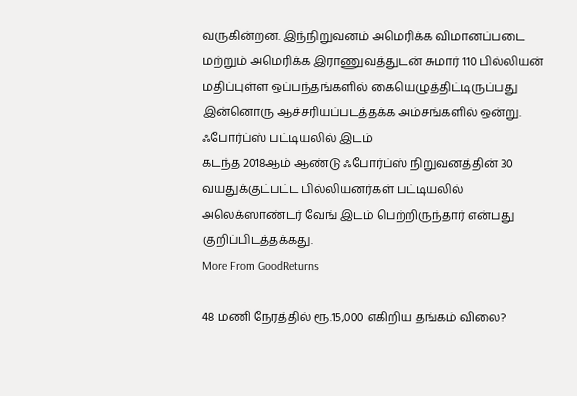வருகின்றன. இந்நிறுவனம் அமெரிக்க விமானப்படை மற்றும் அமெரிக்க இராணுவத்துடன் சுமார் 110 பில்லியன் மதிப்புள்ள ஒப்பந்தங்களில் கையெழுத்திட்டிருப்பது இன்னொரு ஆச்சரியப்படத்தக்க அம்சங்களில் ஒன்று.
ஃபோர்ப்ஸ் பட்டியலில் இடம்
கடந்த 2018ஆம் ஆண்டு ஃபோர்ப்ஸ் நிறுவனத்தின் 30 வயதுக்குட்பட்ட பில்லியனர்கள் பட்டியலில் அலெக்ஸாண்டர் வேங் இடம் பெற்றிருந்தார் என்பது குறிப்பிடத்தக்கது.
More From GoodReturns

48 மணி நேரத்தில் ரூ.15,000 எகிறிய தங்கம் விலை?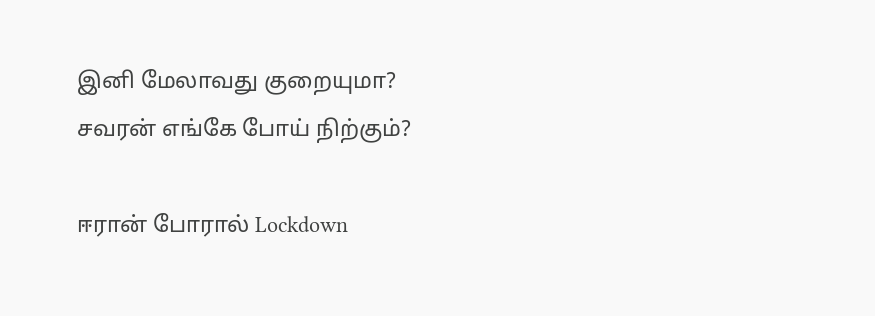இனி மேலாவது குறையுமா? சவரன் எங்கே போய் நிற்கும்?

ஈரான் போரால் Lockdown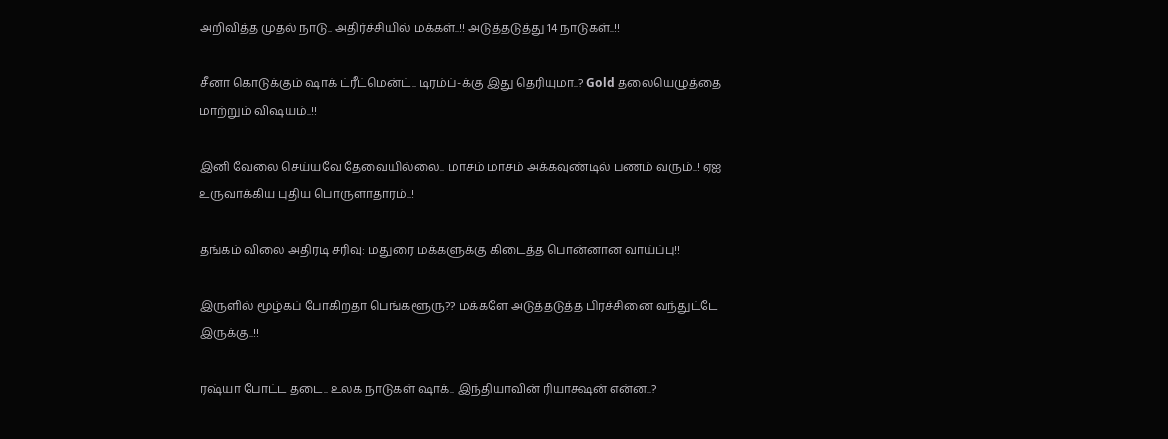அறிவித்த முதல் நாடு.. அதிர்ச்சியில் மக்கள்..!! அடுத்தடுத்து 14 நாடுகள்..!!

சீனா கொடுக்கும் ஷாக் ட்ரீட்மென்ட்.. டிரம்ப்-க்கு இது தெரியுமா..? Gold தலையெழுத்தை மாற்றும் விஷயம்..!!

இனி வேலை செய்யவே தேவையில்லை.. மாசம் மாசம் அக்கவுண்டில் பணம் வரும்..! ஏஐ உருவாக்கிய புதிய பொருளாதாரம்..!

தங்கம் விலை அதிரடி சரிவு: மதுரை மக்களுக்கு கிடைத்த பொன்னான வாய்ப்பு!!

இருளில் மூழ்கப் போகிறதா பெங்களூரு?? மக்களே அடுத்தடுத்த பிரச்சினை வந்துட்டே இருக்கு..!!

ரஷ்யா போட்ட தடை.. உலக நாடுகள் ஷாக்.. இந்தியாவின் ரியாக்ஷன் என்ன..?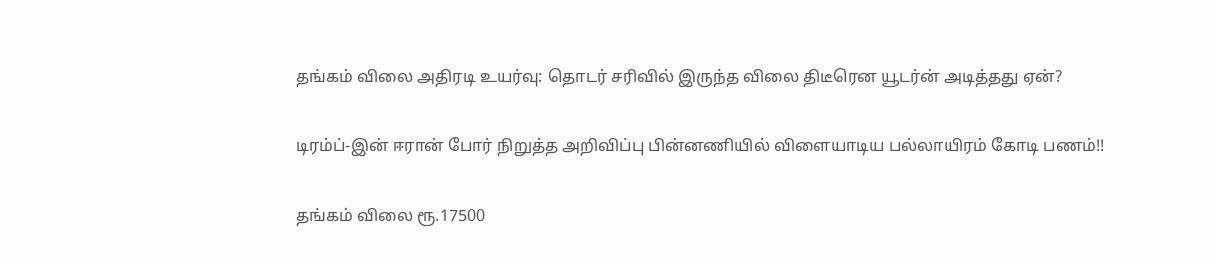தங்கம் விலை அதிரடி உயர்வு: தொடர் சரிவில் இருந்த விலை திடீரென யூடர்ன் அடித்தது ஏன்?

டிரம்ப்-இன் ஈரான் போர் நிறுத்த அறிவிப்பு பின்னணியில் விளையாடிய பல்லாயிரம் கோடி பணம்!!

தங்கம் விலை ரூ.17500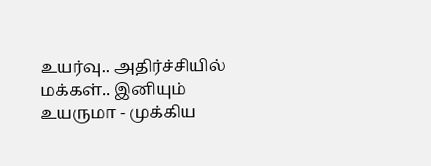உயர்வு.. அதிர்ச்சியில் மக்கள்.. இனியும் உயருமா - முக்கிய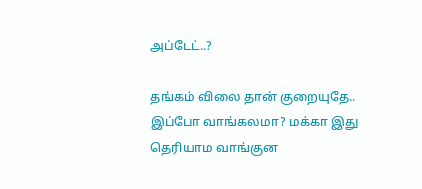அப்டேட்..?

தங்கம் விலை தான் குறையுதே.. இப்போ வாங்கலமா? மக்கா இது தெரியாம வாங்குன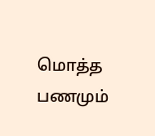மொத்த பணமும்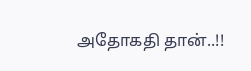அதோகதி தான்..!!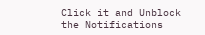Click it and Unblock the Notifications